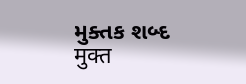મુક્તક શબ્દ मुक्त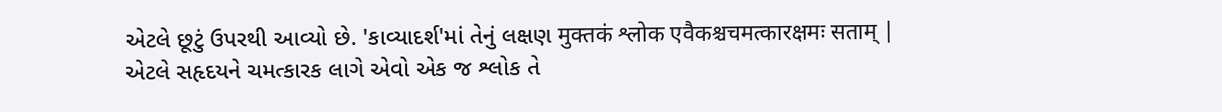એટલે છૂટું ઉપરથી આવ્યો છે. 'કાવ્યાદર્શ'માં તેનું લક્ષણ मुक्तकं श्लोक एवैकश्चचमत्कारक्षमः सताम् | એટલે સહૃદયને ચમત્કારક લાગે એવો એક જ શ્લોક તે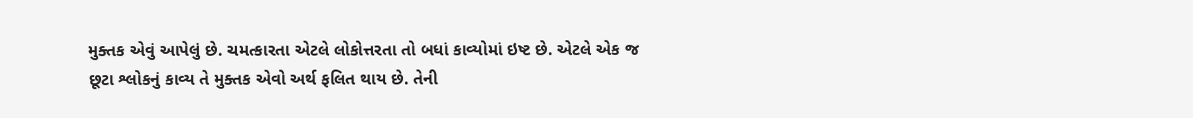મુક્તક એવું આપેલું છે. ચમત્કારતા એટલે લોકોત્તરતા તો બધાં કાવ્યોમાં ઇષ્ટ છે. એટલે એક જ છૂટા શ્લોકનું કાવ્ય તે મુક્તક એવો અર્થ ફલિત થાય છે. તેની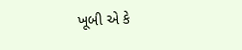ખૂબી એ કે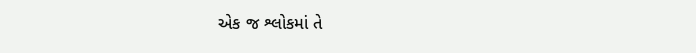એક જ શ્લોકમાં તે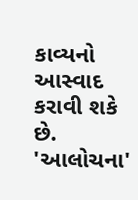કાવ્યનો આસ્વાદ કરાવી શકે છે.
'આલોચના'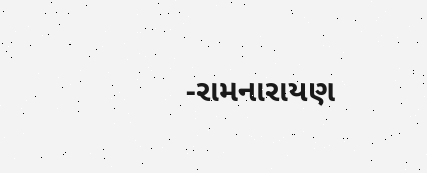-રામનારાયણ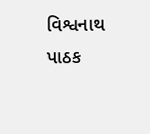વિશ્વનાથ પાઠક